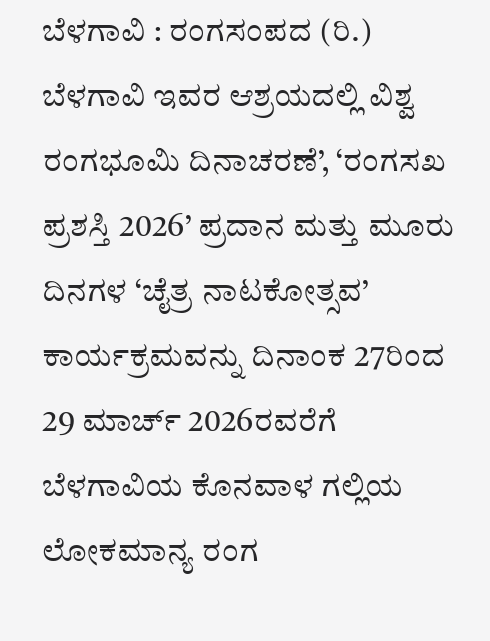ಬೆಳಗಾವಿ : ರಂಗಸಂಪದ (ರಿ.) ಬೆಳಗಾವಿ ಇವರ ಆಶ್ರಯದಲ್ಲಿ ವಿಶ್ವ ರಂಗಭೂಮಿ ದಿನಾಚರಣೆ’, ‘ರಂಗಸಖ ಪ್ರಶಸ್ತಿ 2026’ ಪ್ರದಾನ ಮತ್ತು ಮೂರು ದಿನಗಳ ‘ಚೈತ್ರ ನಾಟಕೋತ್ಸವ’ ಕಾರ್ಯಕ್ರಮವನ್ನು ದಿನಾಂಕ 27ರಿಂದ 29 ಮಾರ್ಚ್ 2026ರವರೆಗೆ ಬೆಳಗಾವಿಯ ಕೊನವಾಳ ಗಲ್ಲಿಯ ಲೋಕಮಾನ್ಯ ರಂಗ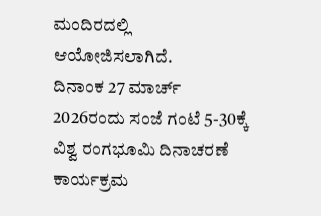ಮಂದಿರದಲ್ಲಿ ಆಯೋಜಿಸಲಾಗಿದೆ.
ದಿನಾಂಕ 27 ಮಾರ್ಚ್ 2026ರಂದು ಸಂಜೆ ಗಂಟೆ 5-30ಕ್ಕೆ ವಿಶ್ವ ರಂಗಭೂಮಿ ದಿನಾಚರಣೆ ಕಾರ್ಯಕ್ರಮ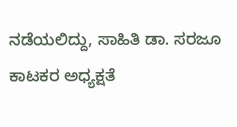ನಡೆಯಲಿದ್ದು, ಸಾಹಿತಿ ಡಾ. ಸರಜೂ ಕಾಟಕರ ಅಧ್ಯಕ್ಷತೆ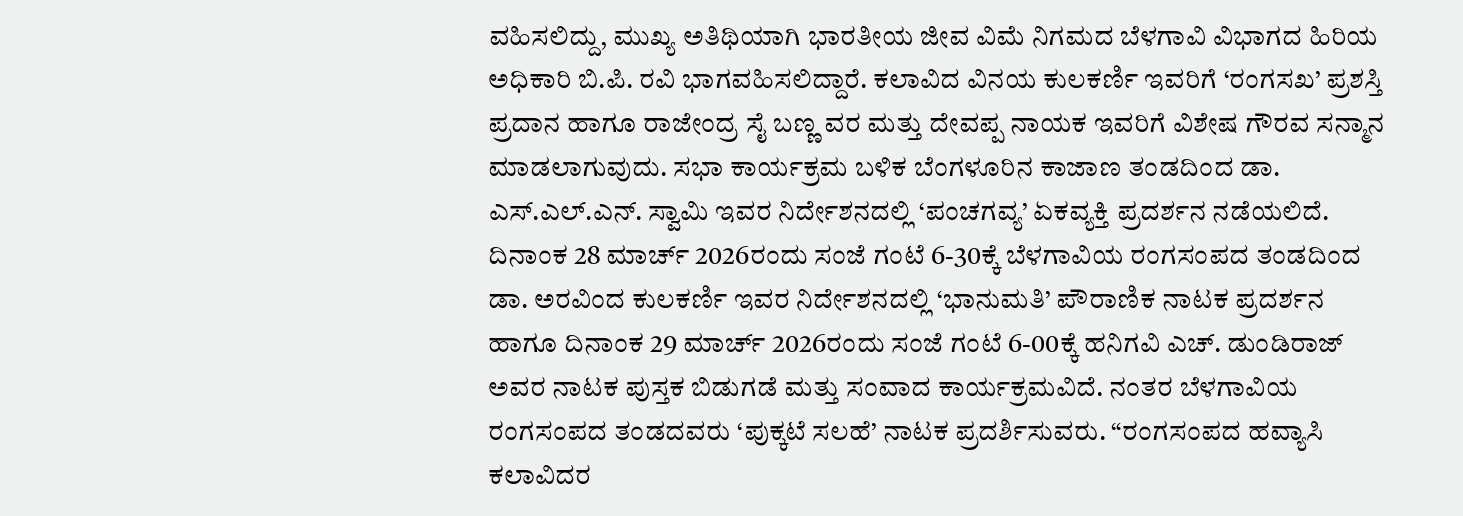ವಹಿಸಲಿದ್ದು, ಮುಖ್ಯ ಅತಿಥಿಯಾಗಿ ಭಾರತೀಯ ಜೀವ ವಿಮೆ ನಿಗಮದ ಬೆಳಗಾವಿ ವಿಭಾಗದ ಹಿರಿಯ ಅಧಿಕಾರಿ ಬಿ.ಪಿ. ರವಿ ಭಾಗವಹಿಸಲಿದ್ದಾರೆ. ಕಲಾವಿದ ವಿನಯ ಕುಲಕರ್ಣಿ ಇವರಿಗೆ ‘ರಂಗಸಖ’ ಪ್ರಶಸ್ತಿ ಪ್ರದಾನ ಹಾಗೂ ರಾಜೇಂದ್ರ ಸೈ ಬಣ್ಣ ವರ ಮತ್ತು ದೇವಪ್ಪ ನಾಯಕ ಇವರಿಗೆ ವಿಶೇಷ ಗೌರವ ಸನ್ಮಾನ ಮಾಡಲಾಗುವುದು. ಸಭಾ ಕಾರ್ಯಕ್ರಮ ಬಳಿಕ ಬೆಂಗಳೂರಿನ ಕಾಜಾಣ ತಂಡದಿಂದ ಡಾ. ಎಸ್.ಎಲ್.ಎನ್. ಸ್ವಾಮಿ ಇವರ ನಿರ್ದೇಶನದಲ್ಲಿ ‘ಪಂಚಗವ್ಯ’ ಏಕವ್ಯಕ್ತಿ ಪ್ರದರ್ಶನ ನಡೆಯಲಿದೆ.
ದಿನಾಂಕ 28 ಮಾರ್ಚ್ 2026ರಂದು ಸಂಜೆ ಗಂಟೆ 6-30ಕ್ಕೆ ಬೆಳಗಾವಿಯ ರಂಗಸಂಪದ ತಂಡದಿಂದ ಡಾ. ಅರವಿಂದ ಕುಲಕರ್ಣಿ ಇವರ ನಿರ್ದೇಶನದಲ್ಲಿ ‘ಭಾನುಮತಿ’ ಪೌರಾಣಿಕ ನಾಟಕ ಪ್ರದರ್ಶನ ಹಾಗೂ ದಿನಾಂಕ 29 ಮಾರ್ಚ್ 2026ರಂದು ಸಂಜೆ ಗಂಟೆ 6-00ಕ್ಕೆ ಹನಿಗವಿ ಎಚ್. ಡುಂಡಿರಾಜ್ ಅವರ ನಾಟಕ ಪುಸ್ತಕ ಬಿಡುಗಡೆ ಮತ್ತು ಸಂವಾದ ಕಾರ್ಯಕ್ರಮವಿದೆ. ನಂತರ ಬೆಳಗಾವಿಯ ರಂಗಸಂಪದ ತಂಡದವರು ‘ಪುಕ್ಕಟೆ ಸಲಹೆ’ ನಾಟಕ ಪ್ರದರ್ಶಿಸುವರು. “ರಂಗಸಂಪದ ಹವ್ಯಾಸಿ ಕಲಾವಿದರ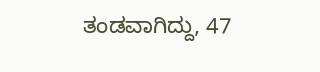ತಂಡವಾಗಿದ್ದು, 47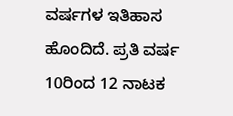ವರ್ಷಗಳ ಇತಿಹಾಸ ಹೊಂದಿದೆ. ಪ್ರತಿ ವರ್ಷ 10ರಿಂದ 12 ನಾಟಕ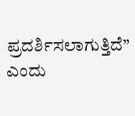ಪ್ರದರ್ಶಿಸಲಾಗುತ್ತಿದೆ” ಎಂದು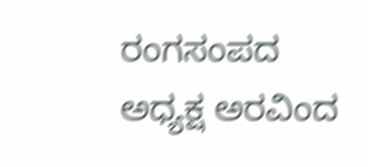ರಂಗಸಂಪದ ಅಧ್ಯಕ್ಷ ಅರವಿಂದ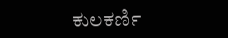ಕುಲಕರ್ಣಿ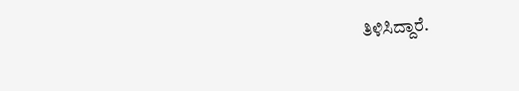ತಿಳಿಸಿದ್ದಾರೆ.